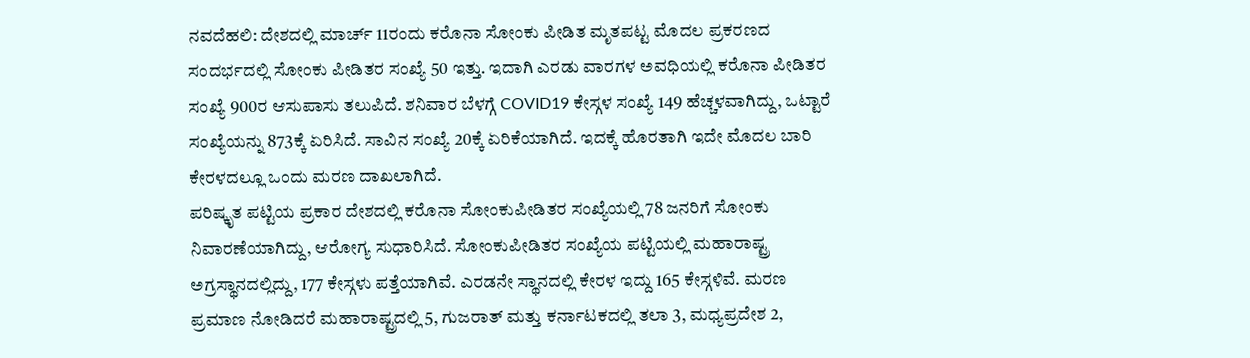ನವದೆಹಲಿ: ದೇಶದಲ್ಲಿ ಮಾರ್ಚ್ 11ರಂದು ಕರೊನಾ ಸೋಂಕು ಪೀಡಿತ ಮೃತಪಟ್ಟ ಮೊದಲ ಪ್ರಕರಣದ ಸಂದರ್ಭದಲ್ಲಿ ಸೋಂಕು ಪೀಡಿತರ ಸಂಖ್ಯೆ 50 ಇತ್ತು. ಇದಾಗಿ ಎರಡು ವಾರಗಳ ಅವಧಿಯಲ್ಲಿ ಕರೊನಾ ಪೀಡಿತರ ಸಂಖ್ಯೆ 900ರ ಆಸುಪಾಸು ತಲುಪಿದೆ. ಶನಿವಾರ ಬೆಳಗ್ಗೆ COVID19 ಕೇಸ್ಗಳ ಸಂಖ್ಯೆ 149 ಹೆಚ್ಚಳವಾಗಿದ್ದು, ಒಟ್ಟಾರೆ ಸಂಖ್ಯೆಯನ್ನು 873ಕ್ಕೆ ಏರಿಸಿದೆ. ಸಾವಿನ ಸಂಖ್ಯೆ 20ಕ್ಕೆ ಏರಿಕೆಯಾಗಿದೆ. ಇದಕ್ಕೆ ಹೊರತಾಗಿ ಇದೇ ಮೊದಲ ಬಾರಿ ಕೇರಳದಲ್ಲೂ ಒಂದು ಮರಣ ದಾಖಲಾಗಿದೆ.
ಪರಿಷ್ಕೃತ ಪಟ್ಟಿಯ ಪ್ರಕಾರ ದೇಶದಲ್ಲಿ ಕರೊನಾ ಸೋಂಕುಪೀಡಿತರ ಸಂಖ್ಯೆಯಲ್ಲಿ 78 ಜನರಿಗೆ ಸೋಂಕು ನಿವಾರಣೆಯಾಗಿದ್ದು, ಆರೋಗ್ಯ ಸುಧಾರಿಸಿದೆ. ಸೋಂಕುಪೀಡಿತರ ಸಂಖ್ಯೆಯ ಪಟ್ಟಿಯಲ್ಲಿ ಮಹಾರಾಷ್ಟ್ರ ಅಗ್ರಸ್ಥಾನದಲ್ಲಿದ್ದು, 177 ಕೇಸ್ಗಳು ಪತ್ತೆಯಾಗಿವೆ. ಎರಡನೇ ಸ್ಥಾನದಲ್ಲಿ ಕೇರಳ ಇದ್ದು 165 ಕೇಸ್ಗಳಿವೆ. ಮರಣ ಪ್ರಮಾಣ ನೋಡಿದರೆ ಮಹಾರಾಷ್ಟ್ರದಲ್ಲಿ 5, ಗುಜರಾತ್ ಮತ್ತು ಕರ್ನಾಟಕದಲ್ಲಿ ತಲಾ 3, ಮಧ್ಯಪ್ರದೇಶ 2,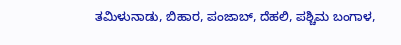ತಮಿಳುನಾಡು, ಬಿಹಾರ, ಪಂಜಾಬ್, ದೆಹಲಿ, ಪಶ್ಚಿಮ ಬಂಗಾಳ,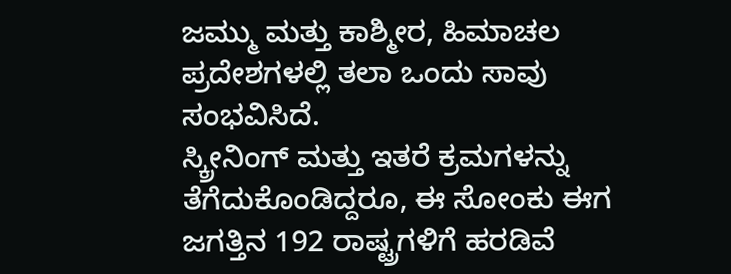ಜಮ್ಮು ಮತ್ತು ಕಾಶ್ಮೀರ, ಹಿಮಾಚಲ ಪ್ರದೇಶಗಳಲ್ಲಿ ತಲಾ ಒಂದು ಸಾವು ಸಂಭವಿಸಿದೆ.
ಸ್ಕ್ರೀನಿಂಗ್ ಮತ್ತು ಇತರೆ ಕ್ರಮಗಳನ್ನು ತೆಗೆದುಕೊಂಡಿದ್ದರೂ, ಈ ಸೋಂಕು ಈಗ ಜಗತ್ತಿನ 192 ರಾಷ್ಟ್ರಗಳಿಗೆ ಹರಡಿವೆ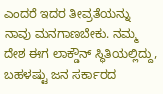ಎಂದರೆ ಇದರ ತೀವ್ರತೆಯನ್ನು ನಾವು ಮನಗಾಣಬೇಕು. ನಮ್ಮ ದೇಶ ಈಗ ಲಾಕ್ಡೌನ್ ಸ್ಥಿತಿಯಲ್ಲಿದ್ದು, ಬಹಳಷ್ಟು ಜನ ಸರ್ಕಾರದ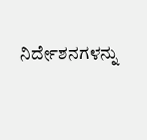ನಿರ್ದೇಶನಗಳನ್ನು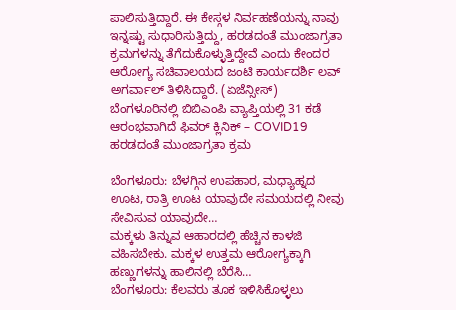ಪಾಲಿಸುತ್ತಿದ್ದಾರೆ. ಈ ಕೇಸ್ಗಳ ನಿರ್ವಹಣೆಯನ್ನು ನಾವು ಇನ್ನಷ್ಟು ಸುಧಾರಿಸುತ್ತಿದ್ದು, ಹರಡದಂತೆ ಮುಂಜಾಗ್ರತಾ ಕ್ರಮಗಳನ್ನು ತೆಗೆದುಕೊಳ್ಳುತ್ತಿದ್ದೇವೆ ಎಂದು ಕೇಂದರ ಆರೋಗ್ಯ ಸಚಿವಾಲಯದ ಜಂಟಿ ಕಾರ್ಯದರ್ಶಿ ಲವ್ ಅಗರ್ವಾಲ್ ತಿಳಿಸಿದ್ದಾರೆ. (ಏಜೆನ್ಸೀಸ್)
ಬೆಂಗಳೂರಿನಲ್ಲಿ ಬಿಬಿಎಂಪಿ ವ್ಯಾಪ್ತಿಯಲ್ಲಿ 31 ಕಡೆ ಆರಂಭವಾಗಿದೆ ಫಿವರ್ ಕ್ಲಿನಿಕ್ – COVID19 ಹರಡದಂತೆ ಮುಂಜಾಗ್ರತಾ ಕ್ರಮ

ಬೆಂಗಳೂರು: ಬೆಳಗ್ಗಿನ ಉಪಹಾರ, ಮಧ್ಯಾಹ್ನದ ಊಟ, ರಾತ್ರಿ ಊಟ ಯಾವುದೇ ಸಮಯದಲ್ಲಿ ನೀವು ಸೇವಿಸುವ ಯಾವುದೇ…
ಮಕ್ಕಳು ತಿನ್ನುವ ಆಹಾರದಲ್ಲಿ ಹೆಚ್ಚಿನ ಕಾಳಜಿ ವಹಿಸಬೇಕು. ಮಕ್ಕಳ ಉತ್ತಮ ಆರೋಗ್ಯಕ್ಕಾಗಿ ಹಣ್ಣುಗಳನ್ನು ಹಾಲಿನಲ್ಲಿ ಬೆರೆಸಿ…
ಬೆಂಗಳೂರು: ಕೆಲವರು ತೂಕ ಇಳಿಸಿಕೊಳ್ಳಲು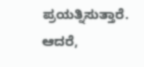ಪ್ರಯತ್ನಿಸುತ್ತಾರೆ. ಆದರೆ,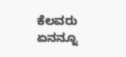ಕೆಲವರು ಏನನ್ನೂ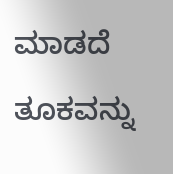ಮಾಡದೆ ತೂಕವನ್ನು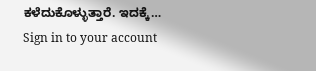ಕಳೆದುಕೊಳ್ಳುತ್ತಾರೆ. ಇದಕ್ಕೆ…
Sign in to your account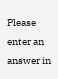Please enter an answer in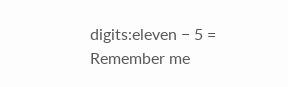digits:eleven − 5 =
Remember me